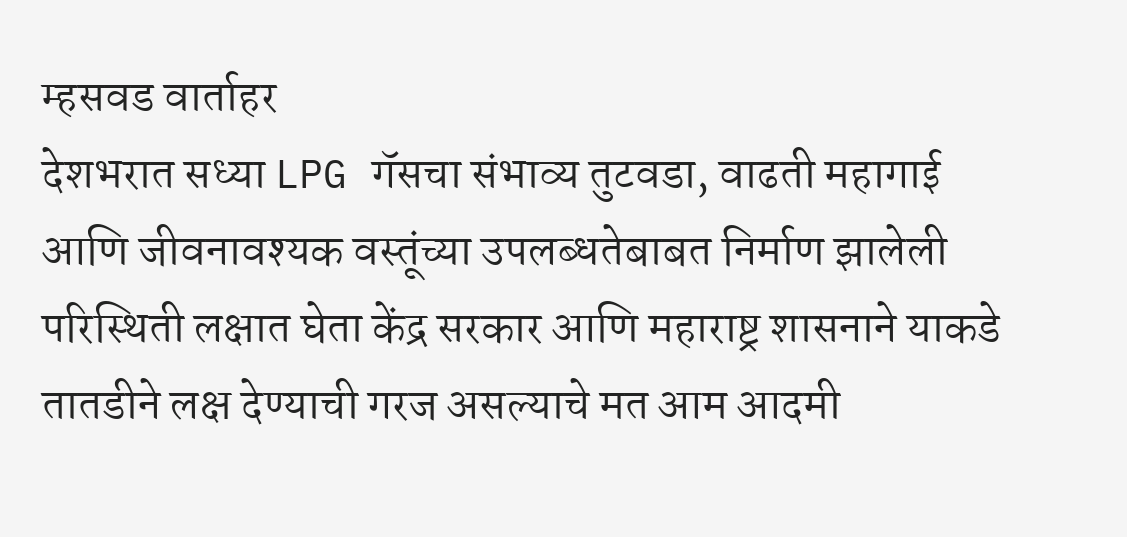म्हसवड वार्ताहर
देशभरात सध्या LPG गॅसचा संभाव्य तुटवडा, वाढती महागाई आणि जीवनावश्यक वस्तूंच्या उपलब्धतेबाबत निर्माण झालेली परिस्थिती लक्षात घेता केंद्र सरकार आणि महाराष्ट्र शासनाने याकडे तातडीने लक्ष देण्याची गरज असल्याचे मत आम आदमी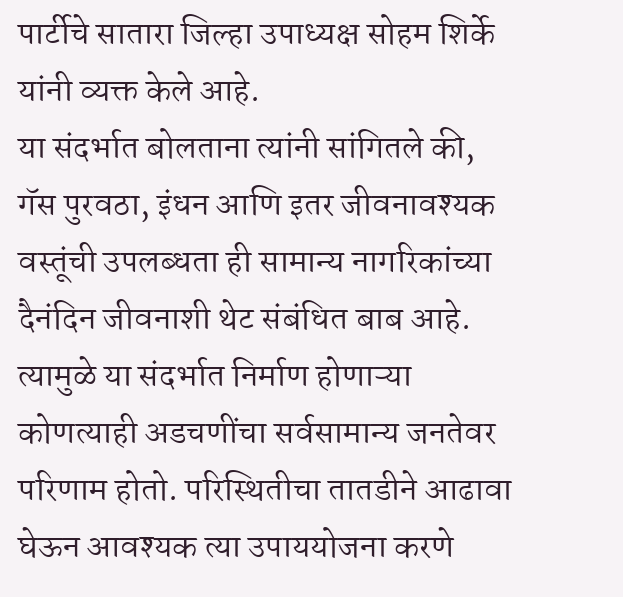पार्टीचे सातारा जिल्हा उपाध्यक्ष सोहम शिर्के यांनी व्यक्त केले आहे.
या संदर्भात बोलताना त्यांनी सांगितले की, गॅस पुरवठा, इंधन आणि इतर जीवनावश्यक वस्तूंची उपलब्धता ही सामान्य नागरिकांच्या दैनंदिन जीवनाशी थेट संबंधित बाब आहे. त्यामुळे या संदर्भात निर्माण होणाऱ्या कोणत्याही अडचणींचा सर्वसामान्य जनतेवर परिणाम होतो. परिस्थितीचा तातडीने आढावा घेऊन आवश्यक त्या उपाययोजना करणे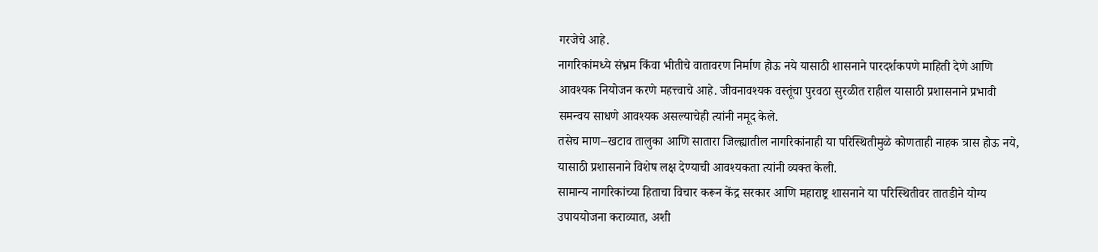गरजेचे आहे.
नागरिकांमध्ये संभ्रम किंवा भीतीचे वातावरण निर्माण होऊ नये यासाठी शासनाने पारदर्शकपणे माहिती देणे आणि आवश्यक नियोजन करणे महत्त्वाचे आहे. जीवनावश्यक वस्तूंचा पुरवठा सुरळीत राहील यासाठी प्रशासनाने प्रभावी समन्वय साधणे आवश्यक असल्याचेही त्यांनी नमूद केले.
तसेच माण–खटाव तालुका आणि सातारा जिल्ह्यातील नागरिकांनाही या परिस्थितीमुळे कोणताही नाहक त्रास होऊ नये, यासाठी प्रशासनाने विशेष लक्ष देण्याची आवश्यकता त्यांनी व्यक्त केली.
सामान्य नागरिकांच्या हिताचा विचार करून केंद्र सरकार आणि महाराष्ट्र शासनाने या परिस्थितीवर तातडीने योग्य उपाययोजना कराव्यात, अशी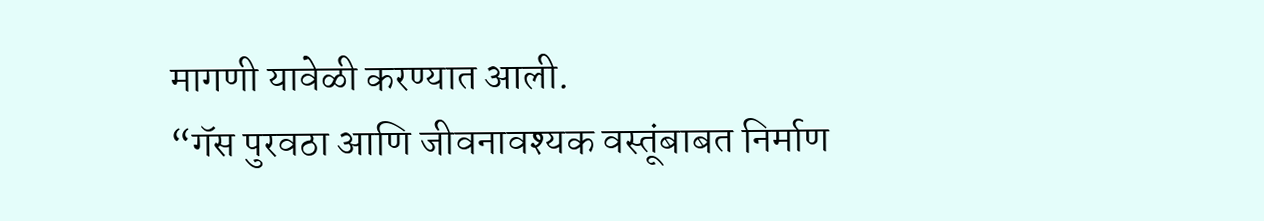मागणी यावेळी करण्यात आली.
“गॅस पुरवठा आणि जीवनावश्यक वस्तूंबाबत निर्माण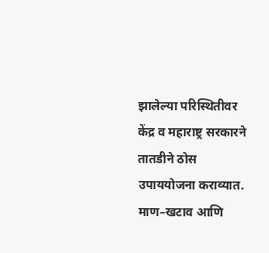झालेल्या परिस्थितीवर केंद्र व महाराष्ट्र सरकारने तातडीने ठोस उपाययोजना कराव्यात. माण–खटाव आणि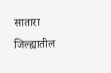सातारा जिल्ह्यातील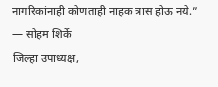नागरिकांनाही कोणताही नाहक त्रास होऊ नये.”
— सोहम शिर्के
जिल्हा उपाध्यक्ष,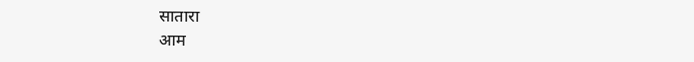सातारा
आम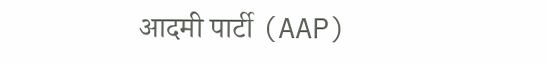आदमी पार्टी (AAP)